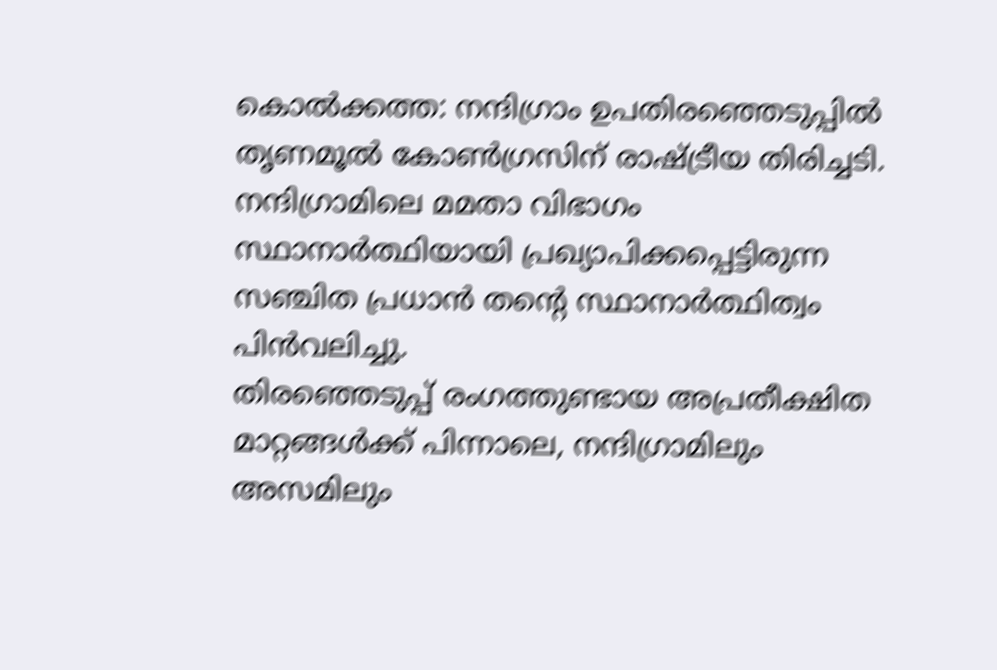കൊൽക്കത്ത: നന്ദിഗ്രാം ഉപതിരഞ്ഞെടുപ്പിൽ തൃണമൂൽ കോൺഗ്രസിന് രാഷ്ട്രീയ തിരിച്ചടി. നന്ദിഗ്രാമിലെ മമതാ വിഭാഗം സ്ഥാനാർത്ഥിയായി പ്രഖ്യാപിക്കപ്പെട്ടിരുന്ന സഞ്ചിത പ്രധാൻ തന്റെ സ്ഥാനാർത്ഥിത്വം പിൻവലിച്ചു.
തിരഞ്ഞെടുപ്പ് രംഗത്തുണ്ടായ അപ്രതീക്ഷിത മാറ്റങ്ങൾക്ക് പിന്നാലെ, നന്ദിഗ്രാമിലും അസമിലും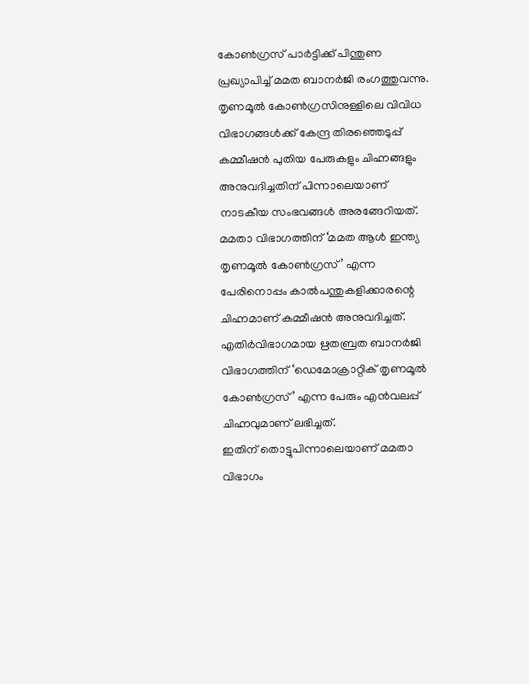കോൺഗ്രസ് പാർട്ടിക്ക് പിന്തുണ പ്രഖ്യാപിച്ച് മമത ബാനർജി രംഗത്തുവന്നു. തൃണമൂൽ കോൺഗ്രസിനുള്ളിലെ വിവിധ വിഭാഗങ്ങൾക്ക് കേന്ദ്ര തിരഞ്ഞെടുപ്പ് കമ്മീഷൻ പുതിയ പേരുകളും ചിഹ്നങ്ങളും അനുവദിച്ചതിന് പിന്നാലെയാണ് നാടകീയ സംഭവങ്ങൾ അരങ്ങേറിയത്.
മമതാ വിഭാഗത്തിന് ‘മമത ആൾ ഇന്ത്യ തൃണമൂൽ കോൺഗ്രസ്’ എന്ന പേരിനൊപ്പം കാൽപന്തുകളിക്കാരന്റെ ചിഹ്നമാണ് കമ്മീഷൻ അനുവദിച്ചത്. എതിർവിഭാഗമായ ഋതബ്രത ബാനർജി വിഭാഗത്തിന് ‘ഡെമോക്രാറ്റിക് തൃണമൂൽ കോൺഗ്രസ്’ എന്ന പേരും എൻവലപ്പ് ചിഹ്നവുമാണ് ലഭിച്ചത്.
ഇതിന് തൊട്ടുപിന്നാലെയാണ് മമതാ വിഭാഗം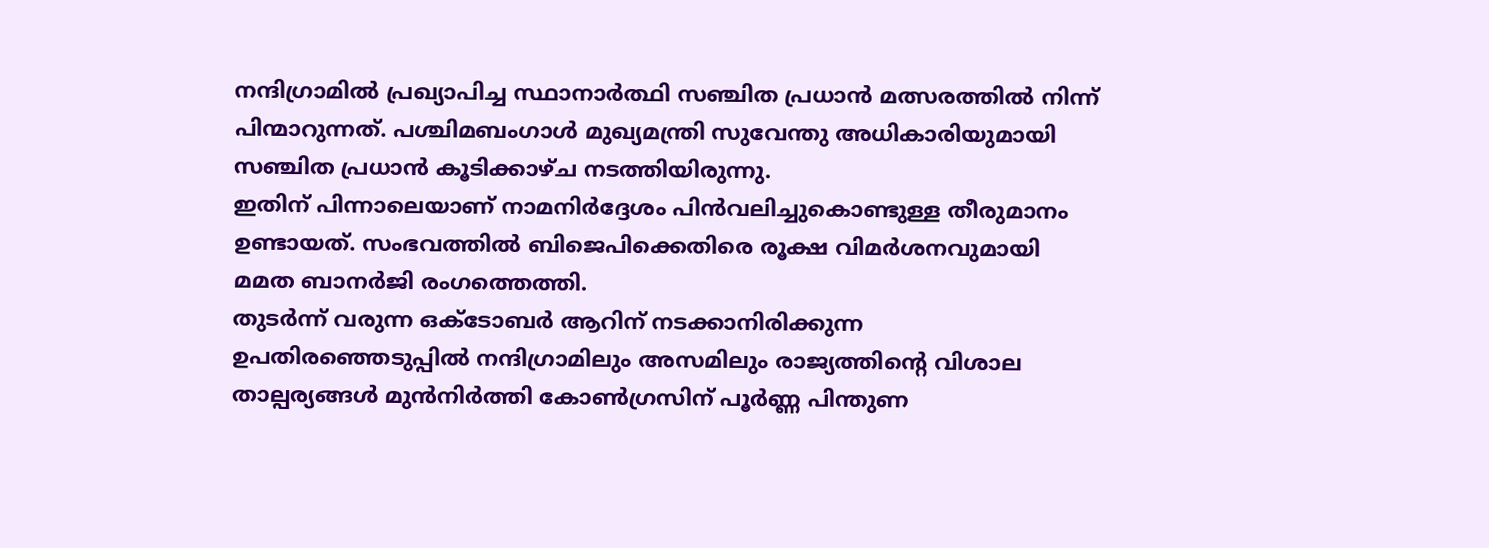നന്ദിഗ്രാമിൽ പ്രഖ്യാപിച്ച സ്ഥാനാർത്ഥി സഞ്ചിത പ്രധാൻ മത്സരത്തിൽ നിന്ന് പിന്മാറുന്നത്. പശ്ചിമബംഗാൾ മുഖ്യമന്ത്രി സുവേന്തു അധികാരിയുമായി സഞ്ചിത പ്രധാൻ കൂടിക്കാഴ്ച നടത്തിയിരുന്നു.
ഇതിന് പിന്നാലെയാണ് നാമനിർദ്ദേശം പിൻവലിച്ചുകൊണ്ടുള്ള തീരുമാനം ഉണ്ടായത്. സംഭവത്തിൽ ബിജെപിക്കെതിരെ രൂക്ഷ വിമർശനവുമായി മമത ബാനർജി രംഗത്തെത്തി.
തുടർന്ന് വരുന്ന ഒക്ടോബർ ആറിന് നടക്കാനിരിക്കുന്ന ഉപതിരഞ്ഞെടുപ്പിൽ നന്ദിഗ്രാമിലും അസമിലും രാജ്യത്തിന്റെ വിശാല താല്പര്യങ്ങൾ മുൻനിർത്തി കോൺഗ്രസിന് പൂർണ്ണ പിന്തുണ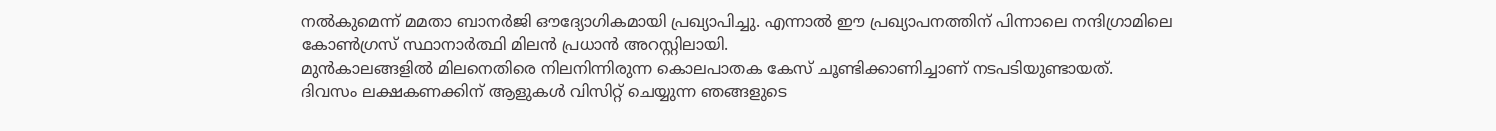നൽകുമെന്ന് മമതാ ബാനർജി ഔദ്യോഗികമായി പ്രഖ്യാപിച്ചു. എന്നാൽ ഈ പ്രഖ്യാപനത്തിന് പിന്നാലെ നന്ദിഗ്രാമിലെ കോൺഗ്രസ് സ്ഥാനാർത്ഥി മിലൻ പ്രധാൻ അറസ്റ്റിലായി.
മുൻകാലങ്ങളിൽ മിലനെതിരെ നിലനിന്നിരുന്ന കൊലപാതക കേസ് ചൂണ്ടിക്കാണിച്ചാണ് നടപടിയുണ്ടായത്.
ദിവസം ലക്ഷകണക്കിന് ആളുകൾ വിസിറ്റ് ചെയ്യുന്ന ഞങ്ങളുടെ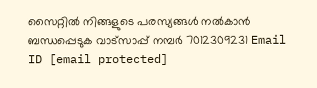സൈറ്റിൽ നിങ്ങളുടെ പരസ്യങ്ങൾ നൽകാൻ ബന്ധപ്പെടുക വാട്സാപ്പ് നമ്പർ 7012309231 Email ID [email protected]